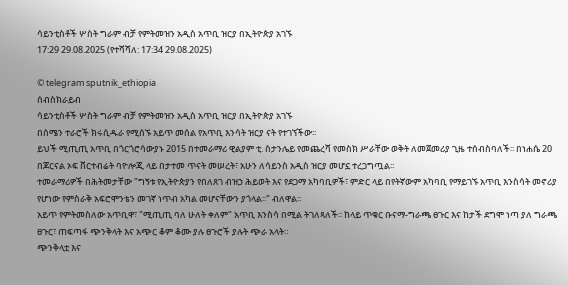ሳይንቲስቶች ሦስት ግራም ብቻ የምትመዝን አዲስ አጥቢ ዝርያ በኢትዮጵያ አገኙ
17:29 29.08.2025 (የተሻሻለ: 17:34 29.08.2025)

© telegram sputnik_ethiopia
ሰብስክራይብ
ሳይንቲስቶች ሦስት ግራም ብቻ የምትመዝን አዲስ አጥቢ ዝርያ በኢትዮጵያ አገኙ
በሰሜን ተራሮች ክሩሲዱራ የሚሰኙ አይጥ መሰል የአጥቢ እንሳት ዝርያ ናት የተገኘችው፡፡
ይህች ሚጢጢ አጥቢ በጎርጎሮሳውያኑ 2015 በተመራማሪ ዊልያም ቲ. ስታንሌይ የመጨረሻ የመስክ ሥራቸው ወቅት ለመጀመሪያ ጊዜ ተሰብስባለች፡፡ በነሐሴ 20 በጆርናል ኦፍ ቨርተብሬት ባዮሎጂ ላይ በታተመ ጥናት መሠረት፣ አሁን ለሳይንስ አዲስ ዝርያ መሆኗ ተረጋግጧል፡፡
ተመራማሪዎች በሕትመታቸው "ግኝቱ የኢትዮጵያን የበለጸገ ብዝኃ ሕይወት እና የደጋማ አካባቢዎች፣ ምድር ላይ በየትኛውም አካባቢ የማይገኙ አጥቢ እንስሳት መኖሪያ የሆነው የምስራቅ አፍሮሞንቴን መገኛ ነጥብ አካል መሆናቸውን ያጎላል፡፡" ብለዋል፡፡
አይጥ የምትመስለው አጥቢዋ፣ "ሚጢጢ ባለ ሁለት ቀለም" አጥቢ እንስሳ በሚል ትገለጻለች፡፡ ከላይ ጥቁር ቡናማ-ግራጫ ፀጉር እና ከታች ደግሞ ነጣ ያለ ግራጫ ፀጉር፣ ጠፍጣፋ ጭንቅላት እና አጭር ቆም ቆሙ ያሉ ፀጉሮች ያሉት ጭራ አላት።
ጭንቅላቷ እና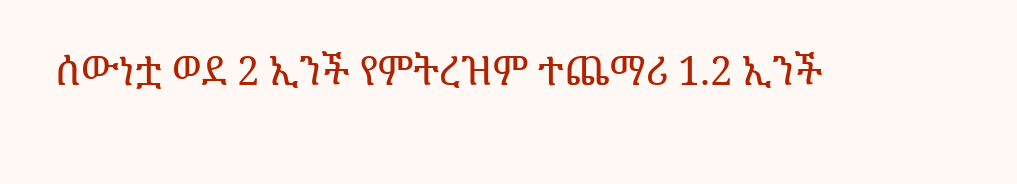ሰውነቷ ወደ 2 ኢንች የምትረዝም ተጨማሪ 1.2 ኢንች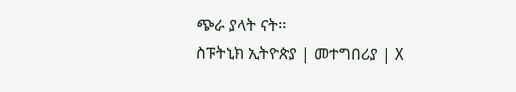ጭራ ያላት ናት፡፡
ስፑትኒክ ኢትዮጵያ | መተግበሪያ | X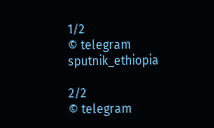1/2
© telegram sputnik_ethiopia

2/2
© telegram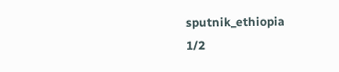sputnik_ethiopia
1/2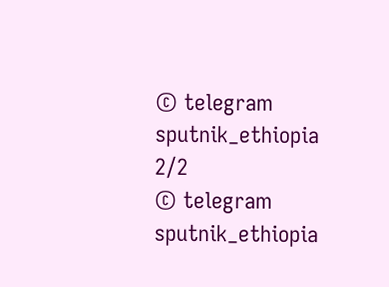© telegram sputnik_ethiopia
2/2
© telegram sputnik_ethiopia